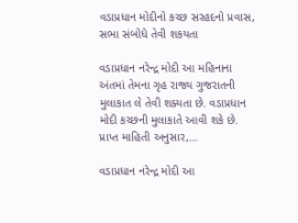વડાપ્રધાન મોદીનો કચ્છ સરહદનો પ્રવાસ, સભા સંબોધે તેવી શકયતા

વડાપ્રધાન નરેન્દ્ર મોદી આ મહિનાના અંતમાં તેમના ગૃહ રાજ્ય ગુજરાતની મુલાકાત લે તેવી શક્યતા છે. વડાપ્રધાન મોદી કચ્છની મુલાકાતે આવી શકે છે. પ્રાપ્ત માહિતી અનુસાર,…

વડાપ્રધાન નરેન્દ્ર મોદી આ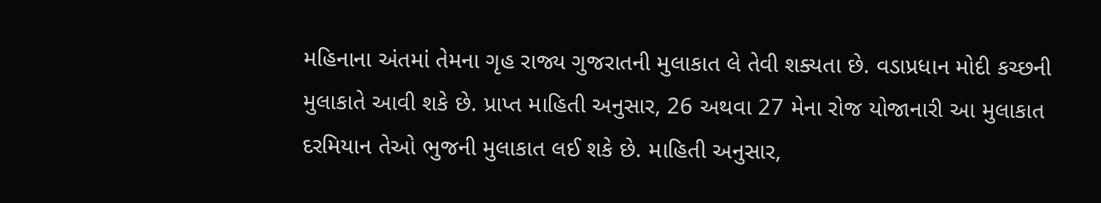મહિનાના અંતમાં તેમના ગૃહ રાજ્ય ગુજરાતની મુલાકાત લે તેવી શક્યતા છે. વડાપ્રધાન મોદી કચ્છની મુલાકાતે આવી શકે છે. પ્રાપ્ત માહિતી અનુસાર, 26 અથવા 27 મેના રોજ યોજાનારી આ મુલાકાત દરમિયાન તેઓ ભુજની મુલાકાત લઈ શકે છે. માહિતી અનુસાર,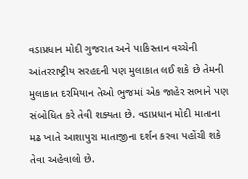વડાપ્રધાન મોદી ગુજરાત અને પાકિસ્તાન વચ્ચેની આંતરરાષ્ટ્રીય સરહદની પણ મુલાકાત લઈ શકે છે તેમની મુલાકાત દરમિયાન તેઓ ભુજમાં એક જાહેર સભાને પણ સંબોધિત કરે તેવી શક્યતા છે. વડાપ્રધાન મોદી માતાના મઢ ખાતે આશાપુરા માતાજીના દર્શન કરવા પહોંચી શકે તેવા અહેવાલો છે.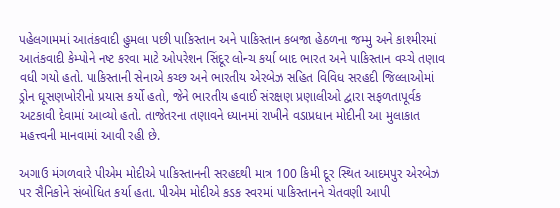પહેલગામમાં આતંકવાદી હુમલા પછી પાકિસ્તાન અને પાકિસ્તાન કબજા હેઠળના જમ્મુ અને કાશ્મીરમાં આતંકવાદી કેમ્પોને નષ્ટ કરવા માટે ઓપરેશન સિંદૂર લોન્ચ કર્યા બાદ ભારત અને પાકિસ્તાન વચ્ચે તણાવ વધી ગયો હતો. પાકિસ્તાની સેનાએ કચ્છ અને ભારતીય એરબેઝ સહિત વિવિધ સરહદી જિલ્લાઓમાં ડ્રોન ઘૂસણખોરીનો પ્રયાસ કર્યો હતો, જેને ભારતીય હવાઈ સંરક્ષણ પ્રણાલીઓ દ્વારા સફળતાપૂર્વક અટકાવી દેવામાં આવ્યો હતો. તાજેતરના તણાવને ધ્યાનમાં રાખીને વડાપ્રધાન મોદીની આ મુલાકાત મહત્ત્વની માનવામાં આવી રહી છે.

અગાઉ મંગળવારે પીએમ મોદીએ પાકિસ્તાનની સરહદથી માત્ર 100 કિમી દૂર સ્થિત આદમપુર એરબેઝ પર સૈનિકોને સંબોધિત કર્યા હતા. પીએમ મોદીએ કડક સ્વરમાં પાકિસ્તાનને ચેતવણી આપી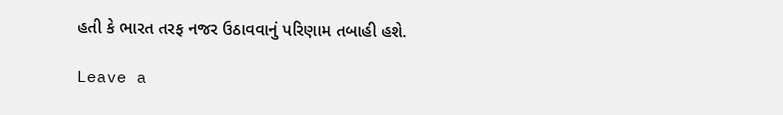હતી કે ભારત તરફ નજર ઉઠાવવાનું પરિણામ તબાહી હશે.

Leave a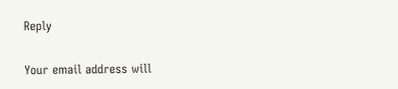Reply

Your email address will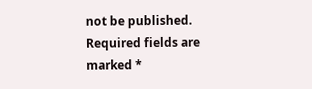not be published. Required fields are marked *